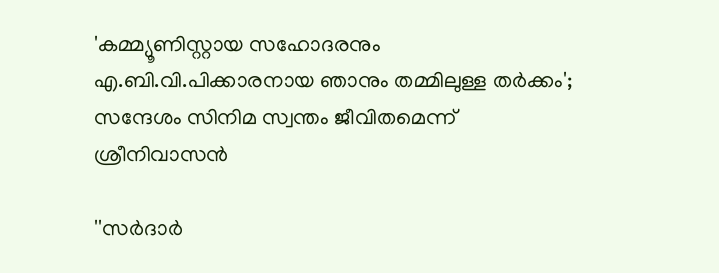'കമ്മ്യൂണിസ്റ്റായ സഹോദരനും എ.ബി.വി.പിക്കാരനായ ഞാനും തമ്മിലുള്ള തർക്കം'; സന്ദേശം സിനിമ സ്വന്തം ജീവിതമെന്ന് ശ്രീനിവാസൻ

''സർദാർ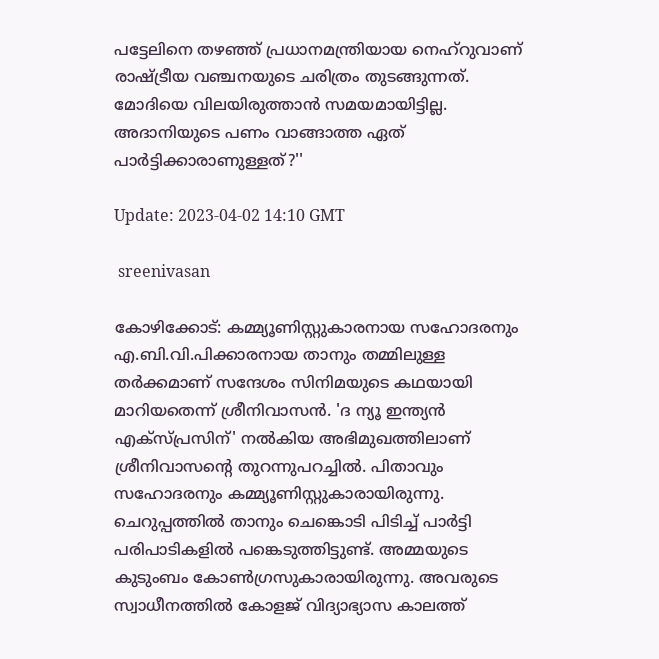പട്ടേലിനെ തഴഞ്ഞ് പ്രധാനമന്ത്രിയായ നെഹ്‌റുവാണ് രാഷ്ട്രീയ വഞ്ചനയുടെ ചരിത്രം തുടങ്ങുന്നത്. മോദിയെ വിലയിരുത്താൻ സമയമായിട്ടില്ല. അദാനിയുടെ പണം വാങ്ങാത്ത ഏത് പാർട്ടിക്കാരാണുള്ളത്?''

Update: 2023-04-02 14:10 GMT

 sreenivasan

കോഴിക്കോട്: കമ്മ്യൂണിസ്റ്റുകാരനായ സഹോദരനും എ.ബി.വി.പിക്കാരനായ താനും തമ്മിലുള്ള തർക്കമാണ് സന്ദേശം സിനിമയുടെ കഥയായി മാറിയതെന്ന് ശ്രീനിവാസൻ. 'ദ ന്യൂ ഇന്ത്യൻ എക്‌സ്പ്രസിന്' നൽകിയ അഭിമുഖത്തിലാണ് ശ്രീനിവാസന്റെ തുറന്നുപറച്ചിൽ. പിതാവും സഹോദരനും കമ്മ്യൂണിസ്റ്റുകാരായിരുന്നു. ചെറുപ്പത്തിൽ താനും ചെങ്കൊടി പിടിച്ച് പാർട്ടി പരിപാടികളിൽ പങ്കെടുത്തിട്ടുണ്ട്. അമ്മയുടെ കുടുംബം കോൺഗ്രസുകാരായിരുന്നു. അവരുടെ സ്വാധീനത്തിൽ കോളജ് വിദ്യാഭ്യാസ കാലത്ത്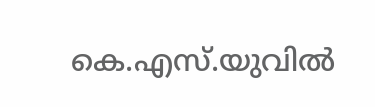കെ.എസ്.യുവിൽ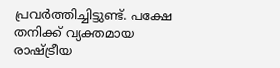പ്രവർത്തിച്ചിട്ടുണ്ട്. പക്ഷേ തനിക്ക് വ്യക്തമായ രാഷ്ട്രീയ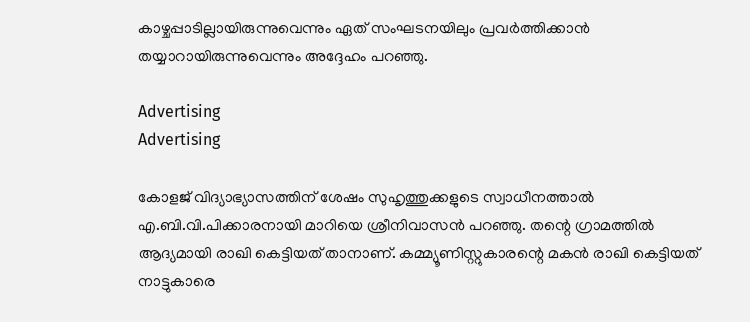കാഴ്ചപ്പാടില്ലായിരുന്നുവെന്നും ഏത് സംഘടനയിലും പ്രവർത്തിക്കാൻ തയ്യാറായിരുന്നുവെന്നും അദ്ദേഹം പറഞ്ഞു.

Advertising
Advertising

കോളജ് വിദ്യാഭ്യാസത്തിന് ശേഷം സുഹൃത്തുക്കളുടെ സ്വാധീനത്താൽ എ.ബി.വി.പിക്കാരനായി മാറിയെ ശ്രീനിവാസൻ പറഞ്ഞു. തന്റെ ഗ്രാമത്തിൽ ആദ്യമായി രാഖി കെട്ടിയത് താനാണ്. കമ്മ്യൂണിസ്റ്റുകാരന്റെ മകൻ രാഖി കെട്ടിയത് നാട്ടുകാരെ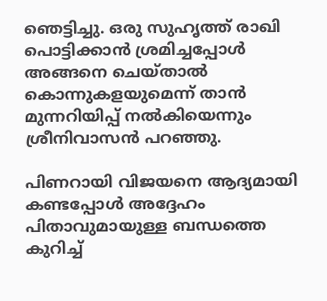ഞെട്ടിച്ചു. ഒരു സുഹൃത്ത് രാഖി പൊട്ടിക്കാൻ ശ്രമിച്ചപ്പോൾ അങ്ങനെ ചെയ്താൽ കൊന്നുകളയുമെന്ന് താൻ മുന്നറിയിപ്പ് നൽകിയെന്നും ശ്രീനിവാസൻ പറഞ്ഞു.

പിണറായി വിജയനെ ആദ്യമായി കണ്ടപ്പോൾ അദ്ദേഹം പിതാവുമായുള്ള ബന്ധത്തെ കുറിച്ച്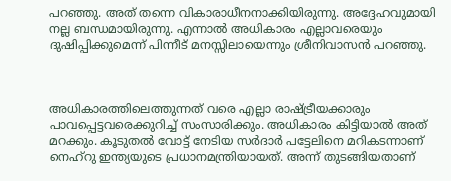പറഞ്ഞു. അത് തന്നെ വികാരാധീനനാക്കിയിരുന്നു. അദ്ദേഹവുമായി നല്ല ബന്ധമായിരുന്നു. എന്നാൽ അധികാരം എല്ലാവരെയും ദുഷിപ്പിക്കുമെന്ന് പിന്നീട് മനസ്സിലായെന്നും ശ്രീനിവാസൻ പറഞ്ഞു.



അധികാരത്തിലെത്തുന്നത് വരെ എല്ലാ രാഷ്ട്രീയക്കാരും പാവപ്പെട്ടവരെക്കുറിച്ച് സംസാരിക്കും. അധികാരം കിട്ടിയാൽ അത് മറക്കും. കൂടുതൽ വോട്ട് നേടിയ സർദാർ പട്ടേലിനെ മറികടന്നാണ് നെഹ്‌റു ഇന്ത്യയുടെ പ്രധാനമന്ത്രിയായത്. അന്ന് തുടങ്ങിയതാണ്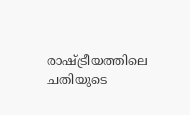രാഷ്ട്രീയത്തിലെ ചതിയുടെ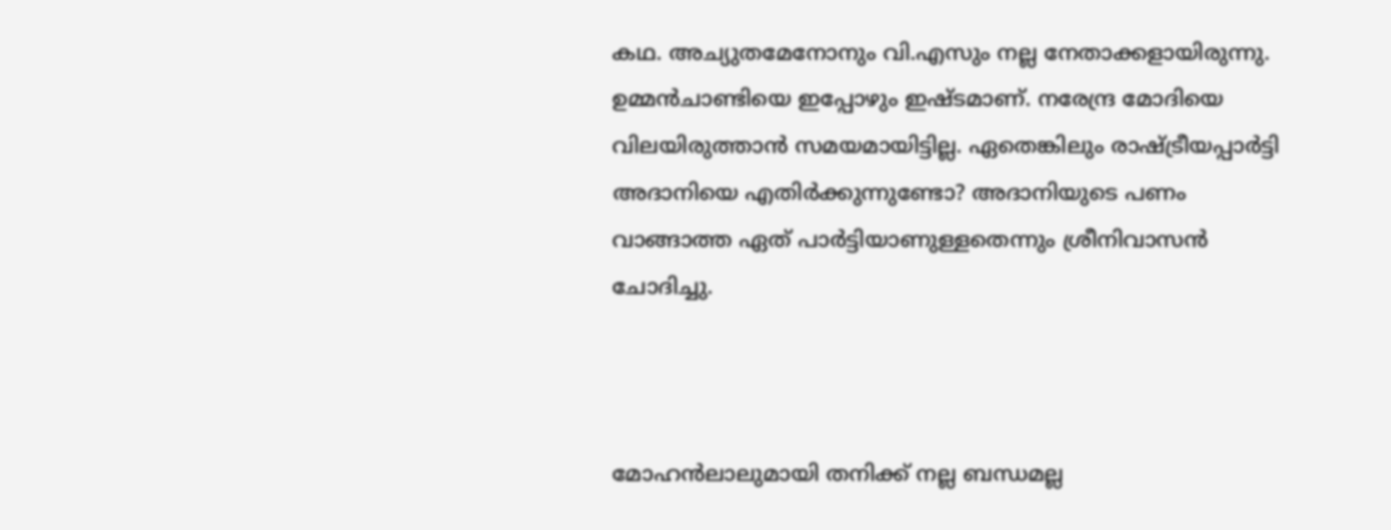കഥ. അച്യുതമേനോനും വി.എസും നല്ല നേതാക്കളായിരുന്നു. ഉമ്മൻചാണ്ടിയെ ഇപ്പോഴും ഇഷ്ടമാണ്. നരേന്ദ്ര മോദിയെ വിലയിരുത്താൻ സമയമായിട്ടില്ല. ഏതെങ്കിലും രാഷ്ട്രീയപ്പാർട്ടി അദാനിയെ എതിർക്കുന്നുണ്ടോ? അദാനിയുടെ പണം വാങ്ങാത്ത ഏത് പാർട്ടിയാണുള്ളതെന്നും ശ്രീനിവാസൻ ചോദിച്ചു.



മോഹൻലാലുമായി തനിക്ക് നല്ല ബന്ധമല്ല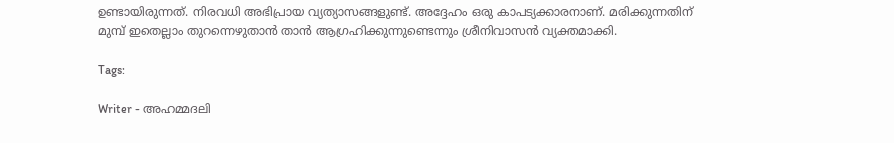ഉണ്ടായിരുന്നത്. നിരവധി അഭിപ്രായ വ്യത്യാസങ്ങളുണ്ട്. അദ്ദേഹം ഒരു കാപട്യക്കാരനാണ്. മരിക്കുന്നതിന് മുമ്പ് ഇതെല്ലാം തുറന്നെഴുതാൻ താൻ ആഗ്രഹിക്കുന്നുണ്ടെന്നും ശ്രീനിവാസൻ വ്യക്തമാക്കി.

Tags:

Writer - അഹമ്മദലി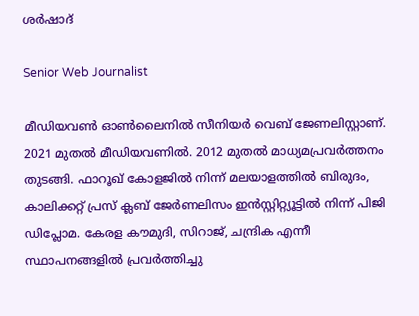ശര്‍ഷാദ്

Senior Web Journalist

മീഡിയവൺ ഓൺലൈനിൽ സീനിയർ വെബ് ജേണലിസ്റ്റാണ്. 2021 മുതൽ മീഡിയവണിൽ. 2012 മുതൽ മാധ്യമപ്രവർത്തനം തുടങ്ങി. ഫാറൂഖ് കോളജിൽ നിന്ന് മലയാളത്തിൽ ബിരുദം, കാലിക്കറ്റ് പ്രസ് ക്ലബ് ജേർണലിസം ഇൻസ്റ്റിറ്റ്യൂട്ടിൽ നിന്ന് പിജി ഡിപ്ലോമ. കേരള കൗമുദി, സിറാജ്, ചന്ദ്രിക എന്നീ സ്ഥാപനങ്ങളിൽ പ്രവർത്തിച്ചു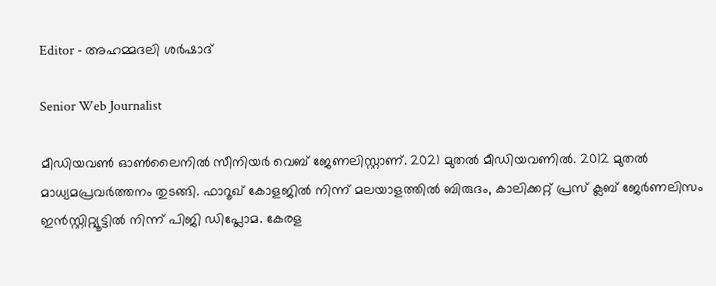Editor - അഹമ്മദലി ശര്‍ഷാദ്

Senior Web Journalist

മീഡിയവൺ ഓൺലൈനിൽ സീനിയർ വെബ് ജേണലിസ്റ്റാണ്. 2021 മുതൽ മീഡിയവണിൽ. 2012 മുതൽ മാധ്യമപ്രവർത്തനം തുടങ്ങി. ഫാറൂഖ് കോളജിൽ നിന്ന് മലയാളത്തിൽ ബിരുദം, കാലിക്കറ്റ് പ്രസ് ക്ലബ് ജേർണലിസം ഇൻസ്റ്റിറ്റ്യൂട്ടിൽ നിന്ന് പിജി ഡിപ്ലോമ. കേരള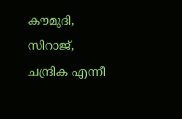കൗമുദി, സിറാജ്, ചന്ദ്രിക എന്നീ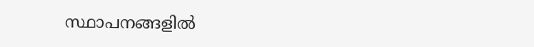സ്ഥാപനങ്ങളിൽ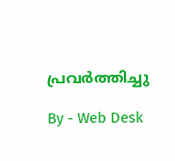പ്രവർത്തിച്ചു

By - Web Desk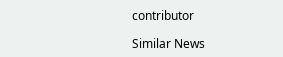contributor

Similar News